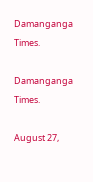Damanganga Times.

Damanganga Times.

August 27,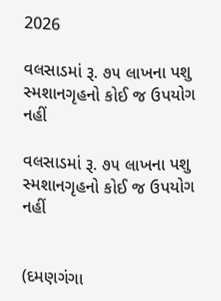2026

વલસાડમાં રૂ. ૭૫ લાખના પશુ સ્મશાનગૃહનો કોઈ જ ઉપયોગ નહીં

વલસાડમાં રૂ. ૭૫ લાખના પશુ સ્મશાનગૃહનો કોઈ જ ઉપયોગ નહીં


(દમણગંગા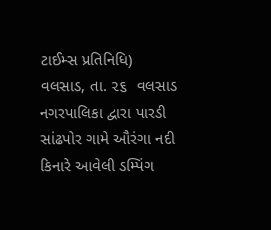ટાઈમ્સ પ્રતિનિધિ)
વલસાડ, તા. ૨૬  વલસાડ નગરપાલિકા દ્વારા પારડી સાંઢપોર ગામે ઔરંગા નદી કિનારે આવેલી ડમ્પિંગ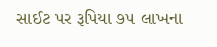સાઈટ પર રૂપિયા ૭૫ લાખના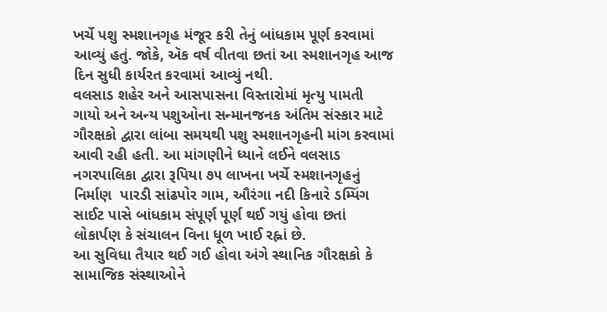ખર્ચે પશુ સ્મશાનગૃહ મંજૂર કરી તેનું બાંધકામ પૂર્ણ કરવામાં આવ્યું હતું. જોકે, ઍક વર્ષ વીતવા છતાં આ સ્મશાનગૃહ આજ દિન સુધી કાર્યરત કરવામાં આવ્યું નથી.
વલસાડ શહેર અને આસપાસના વિસ્તારોમાં મૃત્યુ પામતી ગાયો અને અન્ય પશુઓના સન્માનજનક અંતિમ સંસ્કાર માટે ગૌરક્ષકો દ્વારા લાંબા સમયથી પશુ સ્મશાનગૃહની માંગ કરવામાં આવી રહી હતી. આ માંગણીને ધ્યાને લઈને વલસાડ  નગરપાલિકા દ્વારા રૂપિયા ૭૫ લાખના ખર્ચે સ્મશાનગૃહનું નિર્માણ  પારડી સાંઢપોર ગામ, ઔરંગા નદી કિનારે ડમ્પિંગ સાઈટ પાસે બાંધકામ સંપૂર્ણ પૂર્ણ થઈ ગયું હોવા છતાં લોકાર્પણ કે સંચાલન વિના ધૂળ ખાઈ રહ્નાં છે.
આ સુવિધા તૈયાર થઈ ગઈ હોવા અંગે સ્થાનિક ગૌરક્ષકો કે સામાજિક સંસ્થાઓને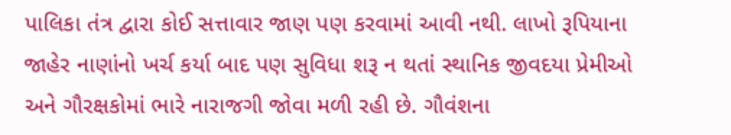પાલિકા તંત્ર દ્વારા કોઈ સત્તાવાર જાણ પણ કરવામાં આવી નથી. લાખો રૂપિયાના જાહેર નાણાંનો ખર્ચ કર્યા બાદ પણ સુવિધા શરૂ ન થતાં સ્થાનિક જીવદયા પ્રેમીઓ અને ગૌરક્ષકોમાં ભારે નારાજગી જોવા મળી રહી છે. ગૌવંશના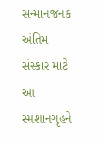સન્માનજનક અંતિમ સંસ્કાર માટે આ સ્મશાનગૃહને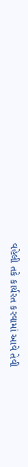વહેલી તકે કાર્યરત કરવામાં આવે તેવી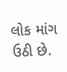લોક માંગ ઉઠી છે.